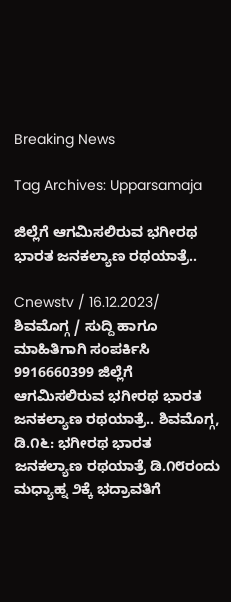Breaking News

Tag Archives: Upparsamaja

ಜಿಲ್ಲೆಗೆ ಆಗಮಿಸಲಿರುವ ಭಗೀರಥ ಭಾರತ ಜನಕಲ್ಯಾಣ ರಥಯಾತ್ರೆ..

Cnewstv / 16.12.2023/ ಶಿವಮೊಗ್ಗ / ಸುದ್ದಿ ಹಾಗೂ ಮಾಹಿತಿಗಾಗಿ ಸಂಪರ್ಕಿಸಿ 9916660399 ಜಿಲ್ಲೆಗೆ ಆಗಮಿಸಲಿರುವ ಭಗೀರಥ ಭಾರತ ಜನಕಲ್ಯಾಣ ರಥಯಾತ್ರೆ.. ಶಿವಮೊಗ್ಗ, ಡಿ.೧೬: ಭಗೀರಥ ಭಾರತ ಜನಕಲ್ಯಾಣ ರಥಯಾತ್ರೆ ಡಿ.೧೮ರಂದು ಮಧ್ಯಾಹ್ನ ೨ಕ್ಕೆ ಭದ್ರಾವತಿಗೆ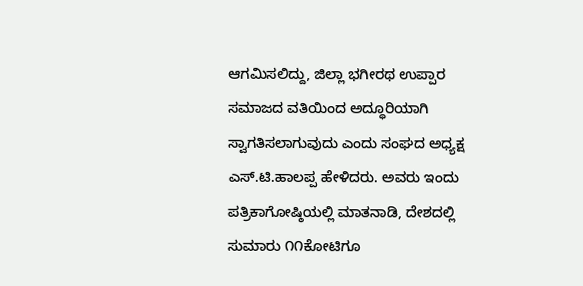ಆಗಮಿಸಲಿದ್ದು, ಜಿಲ್ಲಾ ಭಗೀರಥ ಉಪ್ಪಾರ ಸಮಾಜದ ವತಿಯಿಂದ ಅದ್ಧೂರಿಯಾಗಿ ಸ್ವಾಗತಿಸಲಾಗುವುದು ಎಂದು ಸಂಘದ ಅಧ್ಯಕ್ಷ ಎಸ್.ಟಿ.ಹಾಲಪ್ಪ ಹೇಳಿದರು. ಅವರು ಇಂದು ಪತ್ರಿಕಾಗೋಷ್ಠಿಯಲ್ಲಿ ಮಾತನಾಡಿ, ದೇಶದಲ್ಲಿ ಸುಮಾರು ೧೧ಕೋಟಿಗೂ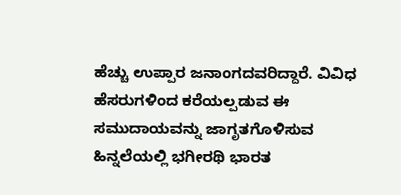ಹೆಚ್ಚು ಉಪ್ಪಾರ ಜನಾಂಗದವರಿದ್ದಾರೆ. ವಿವಿಧ ಹೆಸರುಗಳಿಂದ ಕರೆಯಲ್ಪಡುವ ಈ ಸಮುದಾಯವನ್ನು ಜಾಗೃತಗೊಳಿಸುವ ಹಿನ್ನಲೆಯಲ್ಲಿ ಭಗೀರಥಿ ಭಾರತ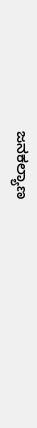ಜನಕಲ್ಯಾಣ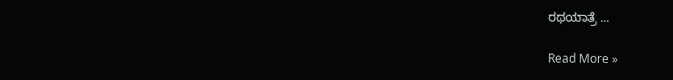ರಥಯಾತ್ರೆ ...

Read More »